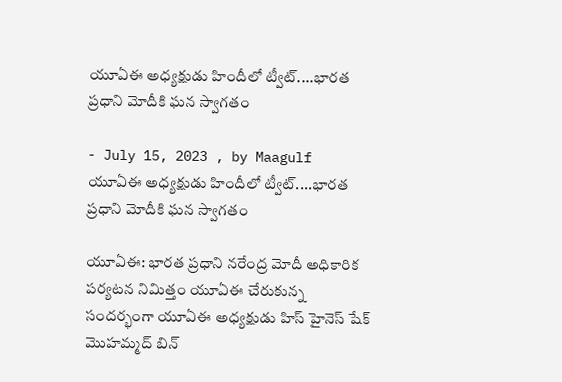యూఏఈ అధ్యక్షుడు హిందీలో ట్వీట్....భారత ప్రధాని మోదీకి ఘన స్వాగతం

- July 15, 2023 , by Maagulf
యూఏఈ అధ్యక్షుడు హిందీలో ట్వీట్....భారత ప్రధాని మోదీకి ఘన స్వాగతం

యూఏఈ: భారత ప్రధాని నరేంద్ర మోదీ అధికారిక పర్యటన నిమిత్తం యూఏఈ చేరుకున్న సందర్భంగా యూఏఈ అధ్యక్షుడు హిస్ హైనెస్ షేక్ మొహమ్మద్ బిన్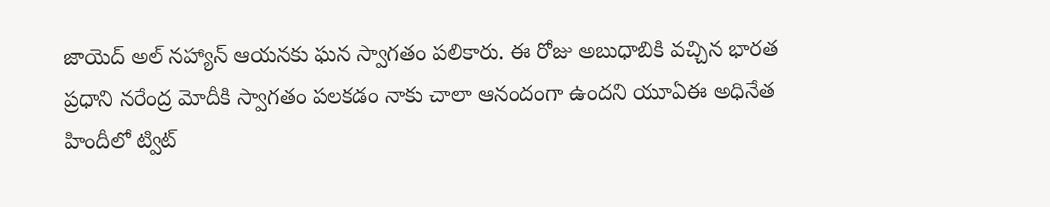జాయెద్ అల్ నహ్యాన్ ఆయనకు ఘన స్వాగతం పలికారు. ఈ రోజు అబుధాబికి వచ్చిన భారత ప్రధాని నరేంద్ర మోదీకి స్వాగతం పలకడం నాకు చాలా ఆనందంగా ఉందని యూఏఈ అధినేత హిందీలో ట్విట్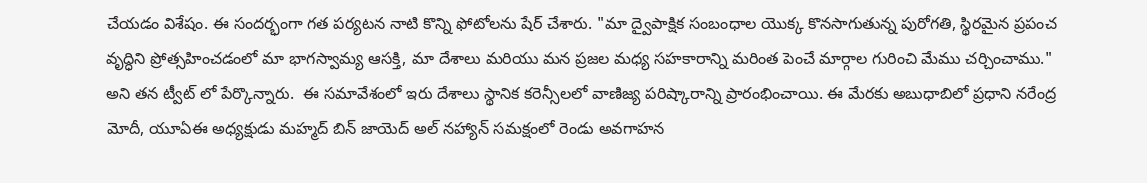చేయడం విశేషం. ఈ సందర్భంగా గత పర్యటన నాటి కొన్ని ఫోటోలను షేర్ చేశారు. "మా ద్వైపాక్షిక సంబంధాల యొక్క కొనసాగుతున్న పురోగతి, స్థిరమైన ప్రపంచ వృద్ధిని ప్రోత్సహించడంలో మా భాగస్వామ్య ఆసక్తి, మా దేశాలు మరియు మన ప్రజల మధ్య సహకారాన్ని మరింత పెంచే మార్గాల గురించి మేము చర్చించాము." అని తన ట్వీట్ లో పేర్కొన్నారు.  ఈ సమావేశంలో ఇరు దేశాలు స్థానిక కరెన్సీలలో వాణిజ్య పరిష్కారాన్ని ప్రారంభించాయి. ఈ మేరకు అబుధాబిలో ప్రధాని నరేంద్ర మోదీ, యూఏఈ అధ్యక్షుడు మహ్మద్ బిన్ జాయెద్ అల్ నహ్యాన్ సమక్షంలో రెండు అవగాహన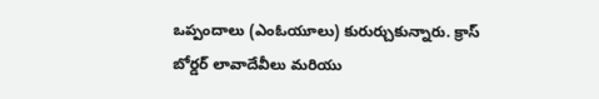ఒప్పందాలు (ఎంఓయూలు) కురుర్చుకున్నారు. క్రాస్ బోర్డర్ లావాదేవీలు మరియు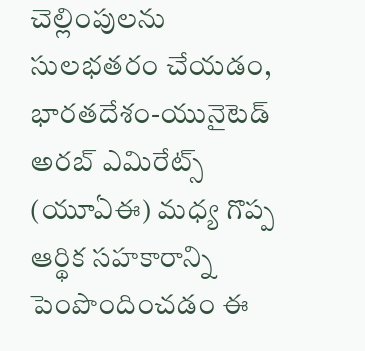చెల్లింపులను సులభతరం చేయడం,  భారతదేశం-యునైటెడ్ అరబ్ ఎమిరేట్స్ (యూఏఈ) మధ్య గొప్ప ఆర్థిక సహకారాన్ని పెంపొందించడం ఈ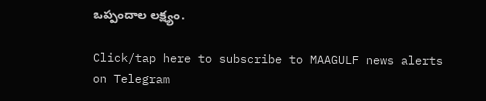ఒప్పందాల లక్ష్యం.

Click/tap here to subscribe to MAAGULF news alerts on Telegram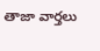తాజా వార్తలు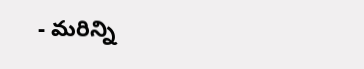- మరిన్ని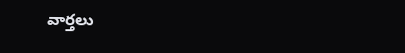వార్తలు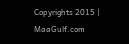Copyrights 2015 | MaaGulf.com